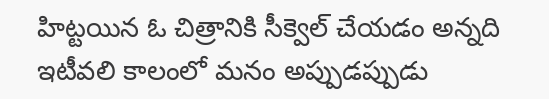హిట్టయిన ఓ చిత్రానికి సీక్వెల్ చేయడం అన్నది ఇటీవలి కాలంలో మనం అప్పుడప్పుడు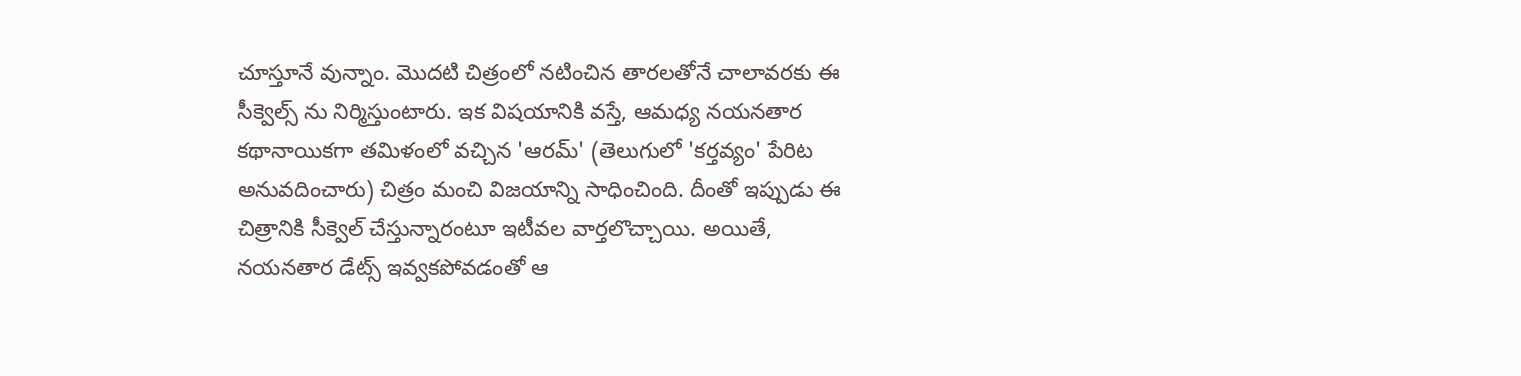చూస్తూనే వున్నాం. మొదటి చిత్రంలో నటించిన తారలతోనే చాలావరకు ఈ సీక్వెల్స్ ను నిర్మిస్తుంటారు. ఇక విషయానికి వస్తే, ఆమధ్య నయనతార కథానాయికగా తమిళంలో వచ్చిన 'ఆరమ్' (తెలుగులో 'కర్తవ్యం' పేరిట అనువదించారు) చిత్రం మంచి విజయాన్ని సాధించింది. దీంతో ఇప్పుడు ఈ చిత్రానికి సీక్వెల్ చేస్తున్నారంటూ ఇటీవల వార్తలొచ్చాయి. అయితే, నయనతార డేట్స్ ఇవ్వకపోవడంతో ఆ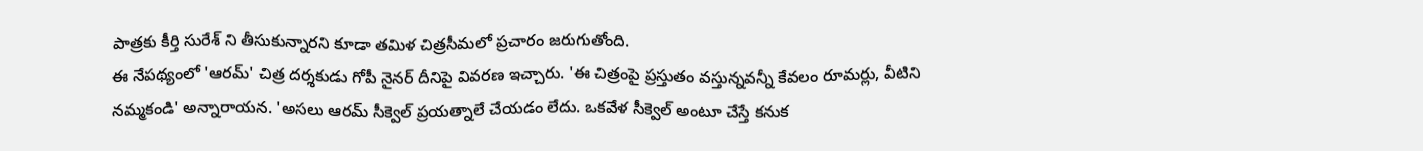పాత్రకు కీర్తి సురేశ్ ని తీసుకున్నారని కూడా తమిళ చిత్రసీమలో ప్రచారం జరుగుతోంది.
ఈ నేపథ్యంలో 'ఆరమ్' చిత్ర దర్శకుడు గోపీ నైనర్ దీనిపై వివరణ ఇచ్చారు. 'ఈ చిత్రంపై ప్రస్తుతం వస్తున్నవన్నీ కేవలం రూమర్లు, వీటిని నమ్మకండి' అన్నారాయన. 'అసలు ఆరమ్ సీక్వెల్ ప్రయత్నాలే చేయడం లేదు. ఒకవేళ సీక్వెల్ అంటూ చేస్తే కనుక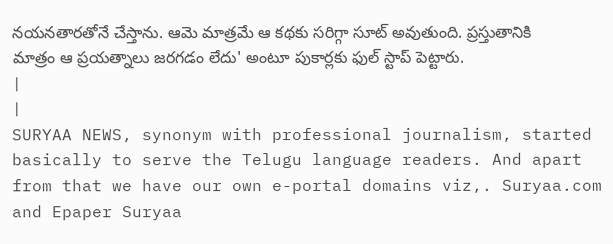నయనతారతోనే చేస్తాను. ఆమె మాత్రమే ఆ కథకు సరిగ్గా సూట్ అవుతుంది. ప్రస్తుతానికి మాత్రం ఆ ప్రయత్నాలు జరగడం లేదు' అంటూ పుకార్లకు ఫుల్ స్టాప్ పెట్టారు.
|
|
SURYAA NEWS, synonym with professional journalism, started basically to serve the Telugu language readers. And apart from that we have our own e-portal domains viz,. Suryaa.com and Epaper Suryaa